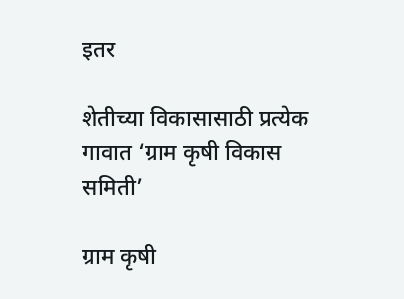इतर

शेतीच्या विकासासाठी प्रत्येक गावात ‘ग्राम कृषी विकास समिती’

ग्राम कृषी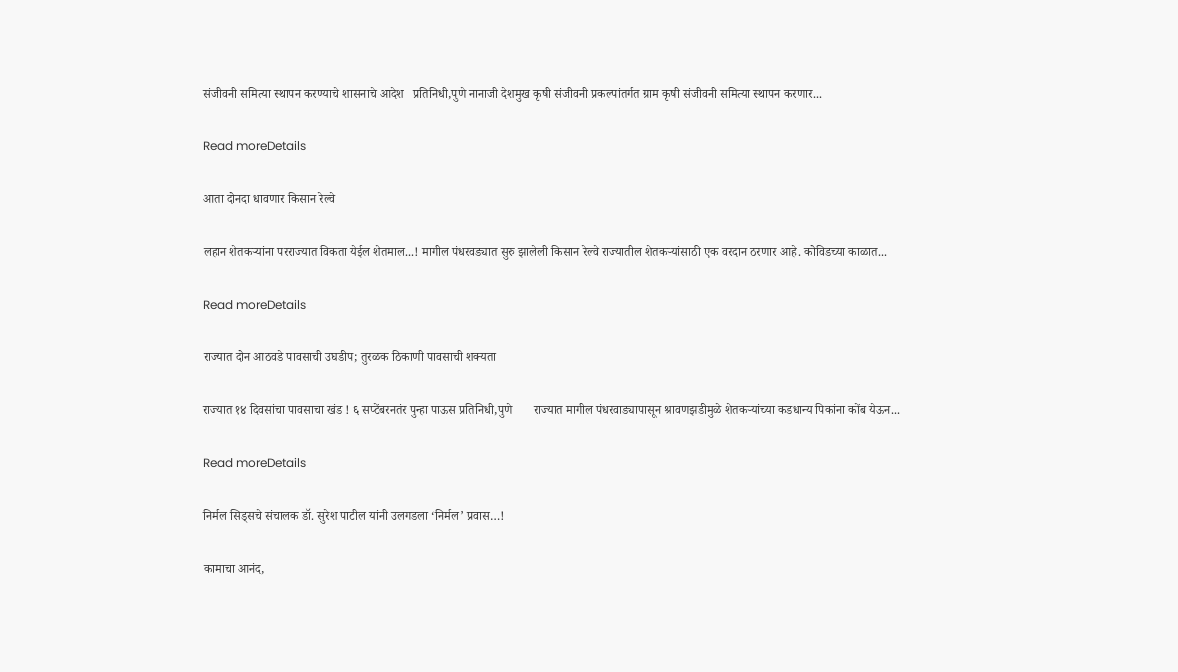संजीवनी समित्या स्थापन करण्याचे शासनाचे आदेश   प्रतिनिधी,पुणे नानाजी देशमुख कृषी संजीवनी प्रकल्पांतर्गत ग्राम कृषी संजीवनी समित्या स्थापन करणार...

Read moreDetails

आता दोनदा धावणार किसान रेल्वे

लहान शेतकऱ्यांना परराज्यात विकता येईल शेतमाल...! मागील पंधरवड्यात सुरु झालेली किसान रेल्वे राज्यातील शेतकऱ्यांसाठी एक वरदान ठरणार आहे. कोविडच्या काळात...

Read moreDetails

राज्यात दोन आठवडे पावसाची उघडीप; तुरळक ठिकाणी पावसाची शक्यता

राज्यात १४ दिवसांचा पावसाचा खंड ! ६ सप्टेंबरनतंर पुन्हा पाऊस प्रतिनिधी,पुणे       राज्यात मागील पंधरवाड्यापासून श्रावणझडीमुळे शेतकऱ्यांच्या कडधान्य पिकांना कोंब येऊन...

Read moreDetails

निर्मल सिड्सचे संचालक डॉ. सुरेश पाटील यांनी उलगडला ‘निर्मल’ प्रवास…!

कामाचा आनंद,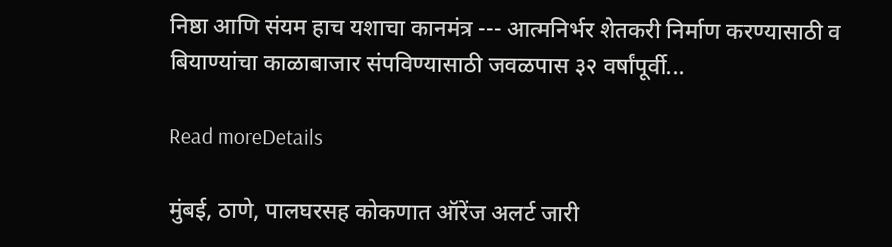निष्ठा आणि संयम हाच यशाचा कानमंत्र --- आत्मनिर्भर शेतकरी निर्माण करण्यासाठी व बियाण्यांचा काळाबाजार संपविण्यासाठी जवळपास ३२ वर्षांपूर्वी...

Read moreDetails

मुंबई, ठाणे, पालघरसह कोकणात ऑरेंज अलर्ट जारी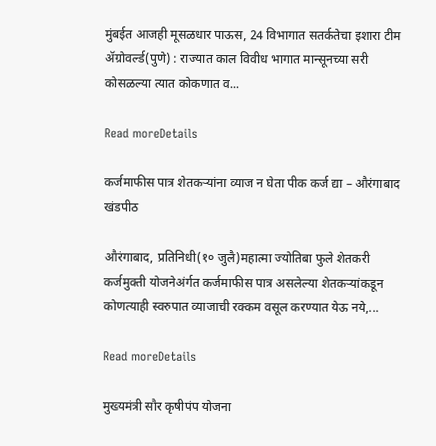मुंबईत आजही मूसळधार पाऊस, 24 विभागात सतर्कतेचा इशारा टीम ॲग्रोवर्ल्ड(पुणे) : राज्यात काल विवीध भागात मान्सूनच्या सरी कोसळल्या त्यात कोकणात व...

Read moreDetails

कर्जमाफीस पात्र शेतकऱ्यांना व्याज न घेता पीक कर्ज द्या – औरंगाबाद खंडपीठ

औरंगाबाद, प्रतिनिधी(१० जुलै)महात्मा ज्योतिबा फुले शेतकरी कर्जमुक्ती योजनेअंर्गत कर्जमाफीस पात्र असलेल्या शेतकऱ्यांकडून कोणत्याही स्वरुपात व्याजाची रक्कम वसूल करण्यात येऊ नये,...

Read moreDetails

मुख्यमंत्री सौर कृषीपंप योजना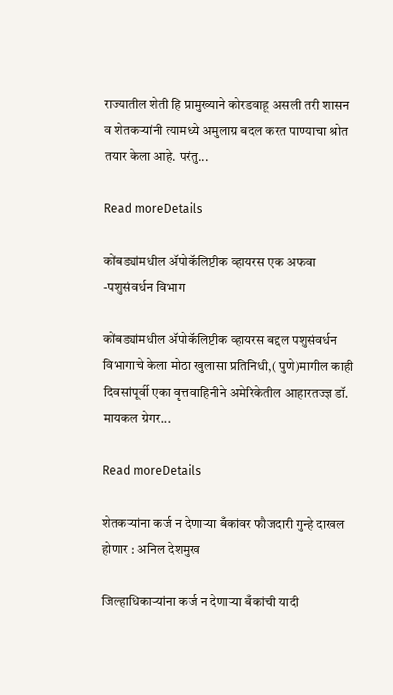राज्यातील शेती हि प्रामुख्याने कोरडवाहू असली तरी शासन व शेतकऱ्यांनी त्यामध्ये अमुलाग्र बदल करत पाण्याचा श्रोत तयार केला आहे. परंतु...

Read moreDetails

कोंबड्यांमधील ॲपोकॅलिप्टीक व्हायरस एक अफवा -पशुसंवर्धन विभाग

कोंबड्यांमधील ॲपोकॅलिप्टीक व्हायरस बद्दल पशुसंवर्धन विभागाचे केला मोठा खुलासा प्रतिनिधी,( पुणे)मागील काही दिवसांपूर्वी एका वृत्तवाहिनीने अमेरिकेतील आहारतज्ज्ञ डॉ. मायकल ग्रेगर...

Read moreDetails

शेतकऱ्यांना कर्ज न देणाऱ्या बँकांवर फौजदारी गुन्हे दाखल होणार : अनिल देशमुख

जिल्हाधिकाऱ्यांना कर्ज न देणाऱ्या बँकांची यादी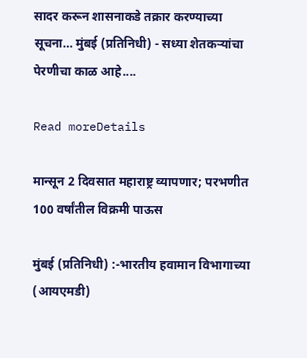सादर करून शासनाकडे तक्रार करण्याच्या सूचना… मुंबई (प्रतिनिधी) - सध्या शेतकऱ्यांचा पेरणीचा काळ आहे....

Read moreDetails

मान्सून 2 दिवसात महाराष्ट्र व्यापणार; परभणीत 100 वर्षांतील विक्रमी पाऊस

मुंबई (प्रतिनिधी) :-भारतीय हवामान विभागाच्या (आयएमडी)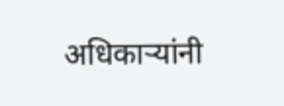अधिकाऱ्यांनी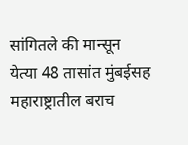सांगितले की मान्सून येत्या 48 तासांत मुंबईसह महाराष्ट्रातील बराच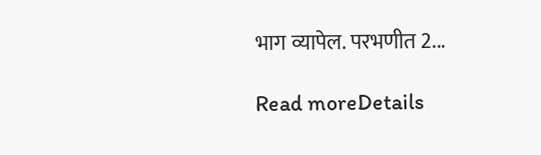भाग व्यापेल. परभणीत 2...

Read moreDetails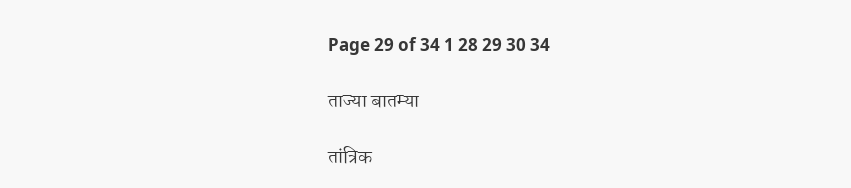Page 29 of 34 1 28 29 30 34

ताज्या बातम्या

तांत्रिक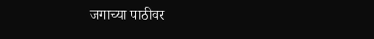जगाच्या पाठीवर